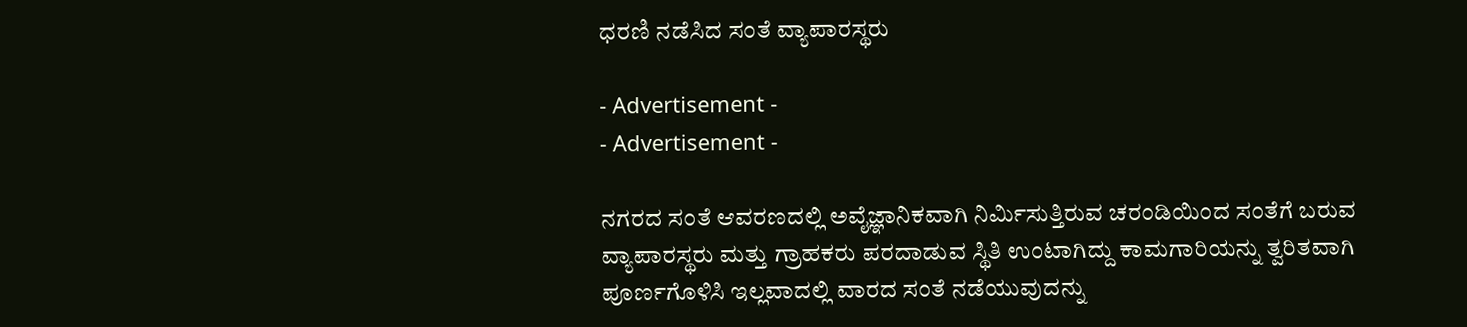ಧರಣಿ ನಡೆಸಿದ ಸಂತೆ ವ್ಯಾಪಾರಸ್ಥರು

- Advertisement -
- Advertisement -

ನಗರದ ಸಂತೆ ಆವರಣದಲ್ಲಿ ಅವೈಜ್ಞಾನಿಕವಾಗಿ ನಿರ್ಮಿಸುತ್ತಿರುವ ಚರಂಡಿಯಿಂದ ಸಂತೆಗೆ ಬರುವ ವ್ಯಾಪಾರಸ್ಥರು ಮತ್ತು ಗ್ರಾಹಕರು ಪರದಾಡುವ ಸ್ಥಿತಿ ಉಂಟಾಗಿದ್ದು ಕಾಮಗಾರಿಯನ್ನು ತ್ವರಿತವಾಗಿ ಪೂರ್ಣಗೊಳಿಸಿ ಇಲ್ಲವಾದಲ್ಲಿ ವಾರದ ಸಂತೆ ನಡೆಯುವುದನ್ನು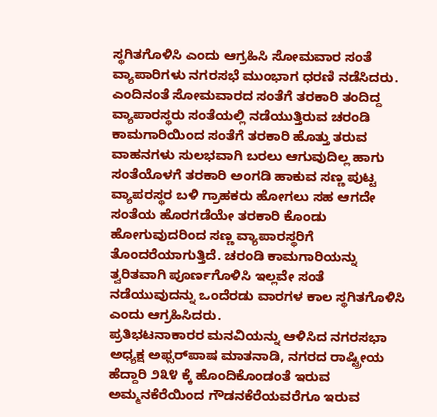ಸ್ಥಗಿತಗೊಳಿಸಿ ಎಂದು ಆಗ್ರಹಿಸಿ ಸೋಮವಾರ ಸಂತೆ ವ್ಯಾಪಾರಿಗಳು ನಗರಸಭೆ ಮುಂಭಾಗ ಧರಣಿ ನಡೆಸಿದರು.
ಎಂದಿನಂತೆ ಸೋಮವಾರದ ಸಂತೆಗೆ ತರಕಾರಿ ತಂದಿದ್ದ ವ್ಯಾಪಾರಸ್ಥರು ಸಂತೆಯಲ್ಲಿ ನಡೆಯುತ್ತಿರುವ ಚರಂಡಿ ಕಾಮಗಾರಿಯಿಂದ ಸಂತೆಗೆ ತರಕಾರಿ ಹೊತ್ತು ತರುವ ವಾಹನಗಳು ಸುಲಭವಾಗಿ ಬರಲು ಆಗುವುದಿಲ್ಲ ಹಾಗು ಸಂತೆಯೊಳಗೆ ತರಕಾರಿ ಅಂಗಡಿ ಹಾಕುವ ಸಣ್ಣ ಪುಟ್ಟ ವ್ಯಾಪರಸ್ಥರ ಬಳಿ ಗ್ರಾಹಕರು ಹೋಗಲು ಸಹ ಆಗದೇ ಸಂತೆಯ ಹೊರಗಡೆಯೇ ತರಕಾರಿ ಕೊಂಡು ಹೋಗುವುದರಿಂದ ಸಣ್ಣ ವ್ಯಾಪಾರಸ್ಥರಿಗೆ ತೊಂದರೆಯಾಗುತ್ತಿದೆ. ಚರಂಡಿ ಕಾಮಗಾರಿಯನ್ನು ತ್ವರಿತವಾಗಿ ಪೂರ್ಣಗೊಳಿಸಿ ಇಲ್ಲವೇ ಸಂತೆ ನಡೆಯುವುದನ್ನು ಒಂದೆರಡು ವಾರಗಳ ಕಾಲ ಸ್ಥಗಿತಗೊಳಿಸಿ ಎಂದು ಆಗ್ರಹಿಸಿದರು.
ಪ್ರತಿಭಟನಾಕಾರರ ಮನವಿಯನ್ನು ಆಳಿಸಿದ ನಗರಸಭಾ ಅಧ್ಯಕ್ಷ ಅಫ್ಸರ್‌ಪಾಷ ಮಾತನಾಡಿ, ನಗರದ ರಾಷ್ಟ್ರೀಯ ಹೆದ್ದಾರಿ ೨೩೪ ಕ್ಕೆ ಹೊಂದಿಕೊಂಡಂತೆ ಇರುವ ಅಮ್ಮನಕೆರೆಯಿಂದ ಗೌಡನಕೆರೆಯವರೆಗೂ ಇರುವ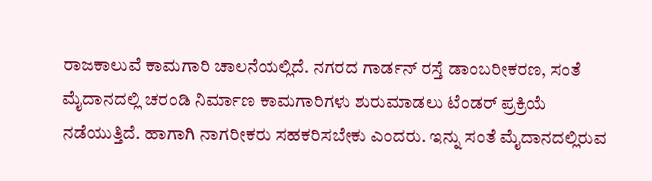ರಾಜಕಾಲುವೆ ಕಾಮಗಾರಿ ಚಾಲನೆಯಲ್ಲಿದೆ. ನಗರದ ಗಾರ್ಡನ್ ರಸ್ತೆ ಡಾಂಬರೀಕರಣ, ಸಂತೆ ಮೈದಾನದಲ್ಲಿ ಚರಂಡಿ ನಿರ್ಮಾಣ ಕಾಮಗಾರಿಗಳು ಶುರುಮಾಡಲು ಟೆಂಡರ್ ಪ್ರಕ್ರಿಯೆ ನಡೆಯುತ್ತಿದೆ. ಹಾಗಾಗಿ ನಾಗರೀಕರು ಸಹಕರಿಸಬೇಕು ಎಂದರು. ಇನ್ನು ಸಂತೆ ಮೈದಾನದಲ್ಲಿರುವ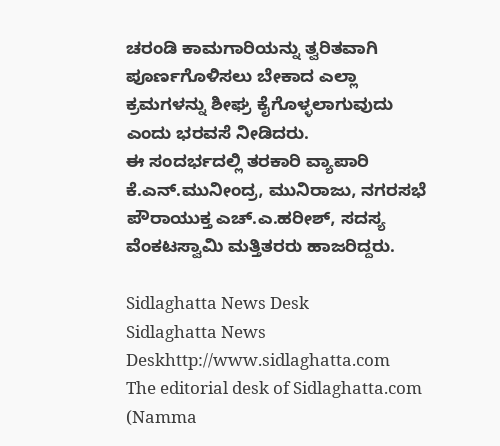ಚರಂಡಿ ಕಾಮಗಾರಿಯನ್ನು ತ್ವರಿತವಾಗಿ ಪೂರ್ಣಗೊಳಿಸಲು ಬೇಕಾದ ಎಲ್ಲಾ ಕ್ರಮಗಳನ್ನು ಶೀಘ್ರ ಕೈಗೊಳ್ಳಲಾಗುವುದು ಎಂದು ಭರವಸೆ ನೀಡಿದರು.
ಈ ಸಂದರ್ಭದಲ್ಲಿ ತರಕಾರಿ ವ್ಯಾಪಾರಿ ಕೆ.ಎನ್.ಮುನೀಂದ್ರ, ಮುನಿರಾಜು, ನಗರಸಭೆ ಪೌರಾಯುಕ್ತ ಎಚ್.ಎ.ಹರೀಶ್, ಸದಸ್ಯ ವೆಂಕಟಸ್ವಾಮಿ ಮತ್ತಿತರರು ಹಾಜರಿದ್ದರು.

Sidlaghatta News Desk
Sidlaghatta News Deskhttp://www.sidlaghatta.com
The editorial desk of Sidlaghatta.com (Namma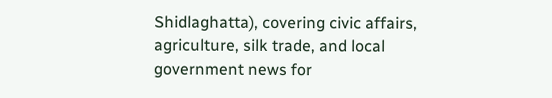Shidlaghatta), covering civic affairs, agriculture, silk trade, and local government news for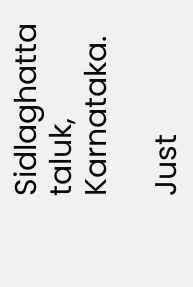Sidlaghatta taluk, Karnataka.

Just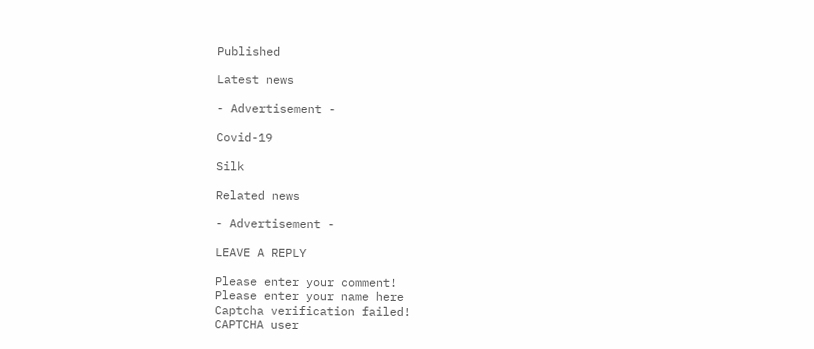Published

Latest news

- Advertisement -

Covid-19

Silk

Related news

- Advertisement -

LEAVE A REPLY

Please enter your comment!
Please enter your name here
Captcha verification failed!
CAPTCHA user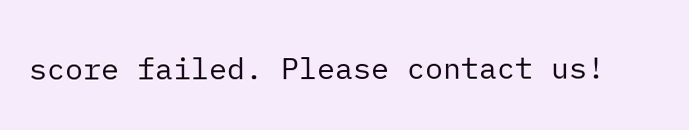score failed. Please contact us!